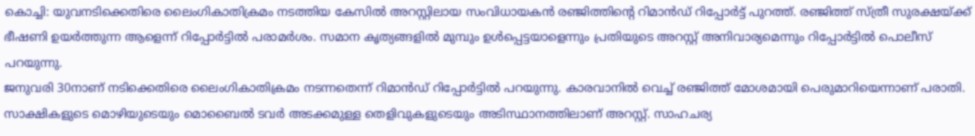കൊച്ചി: യുവനടിക്കെതിരെ ലൈംഗികാതിക്രമം നടത്തിയ കേസിൽ അറസ്റ്റിലായ സംവിധായകൻ രഞ്ജിത്തിൻ്റെ റിമാൻഡ് റിപ്പോർട്ട് പുറത്ത്. രഞ്ജിത്ത് സ്ത്രീ സുരക്ഷയ്ക്ക് ഭീഷണി ഉയർത്തുന്ന ആളെന്ന് റിപ്പോർട്ടിൽ പരാമർശം. സമാന കൃത്യങ്ങളിൽ മുമ്പും ഉൾപ്പെട്ടയാളെന്നും പ്രതിയുടെ അറസ്റ്റ് അനിവാര്യമെന്നും റിപ്പോർട്ടിൽ പൊലീസ് പറയുന്നു.
ജനുവരി 30നാണ് നടിക്കെതിരെ ലൈംഗികാതിക്രമം നടന്നതെന്ന് റിമാൻഡ് റിപ്പോർട്ടിൽ പറയുന്നു. കാരവാനിൽ വെച്ച് രഞ്ജിത്ത് മോശമായി പെരുമാറിയെന്നാണ് പരാതി. സാക്ഷികളുടെ മൊഴിയുടെയും മൊബൈൽ ടവർ അടക്കമുള്ള തെളിവുകളുടെയും അടിസ്ഥാനത്തിലാണ് അറസ്റ്റ്. സാഹചര്യ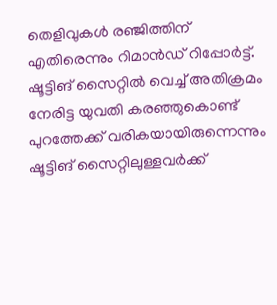തെളിവുകൾ രഞ്ജിത്തിന് എതിരെന്നും റിമാൻഡ് റിപ്പോർട്ട്.
ഷൂട്ടിങ് സൈറ്റിൽ വെച്ച് അതിക്രമം നേരിട്ട യുവതി കരഞ്ഞുകൊണ്ട് പുറത്തേക്ക് വരികയായിരുന്നെന്നും ഷൂട്ടിങ് സൈറ്റിലുള്ളവർക്ക്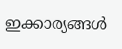ഇക്കാര്യങ്ങൾ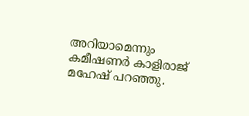അറിയാമെന്നും കമീഷണർ കാളിരാജ് മഹേഷ് പറഞ്ഞു.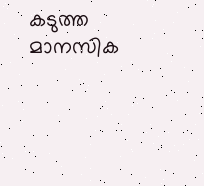കടുത്ത മാനസിക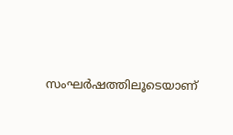സംഘർഷത്തിലൂടെയാണ്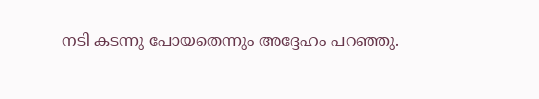നടി കടന്നു പോയതെന്നും അദ്ദേഹം പറഞ്ഞു.